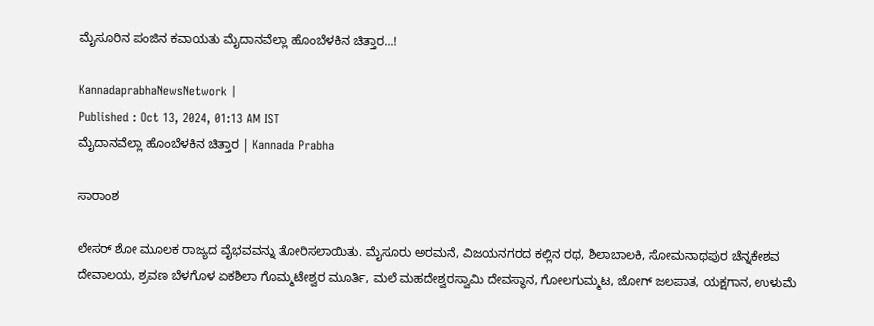ಮೈಸೂರಿನ ಪಂಜಿನ ಕವಾಯತು ಮೈದಾನವೆಲ್ಲಾ ಹೊಂಬೆಳಕಿನ ಚಿತ್ತಾರ...!

KannadaprabhaNewsNetwork |
Published : Oct 13, 2024, 01:13 AM IST
ಮೈದಾನವೆಲ್ಲಾ ಹೊಂಬೆಳಕಿನ ಚಿತ್ತಾರ | Kannada Prabha

ಸಾರಾಂಶ

ಲೇಸರ್ ಶೋ ಮೂಲಕ ರಾಜ್ಯದ ವೈಭವವನ್ನು ತೋರಿಸಲಾಯಿತು. ಮೈಸೂರು ಅರಮನೆ, ವಿಜಯನಗರದ ಕಲ್ಲಿನ ರಥ, ಶಿಲಾಬಾಲಕಿ, ಸೋಮನಾಥಪುರ ಚೆನ್ನಕೇಶವ ದೇವಾಲಯ, ಶ್ರವಣ ಬೆಳಗೊಳ ಏಕಶಿಲಾ ಗೊಮ್ಮಟೇಶ್ವರ ಮೂರ್ತಿ, ಮಲೆ ಮಹದೇಶ್ವರಸ್ವಾಮಿ ದೇವಸ್ಥಾನ, ಗೋಲಗುಮ್ಮಟ, ಜೋಗ್ ಜಲಪಾತ, ಯಕ್ಷಗಾನ, ಉಳುಮೆ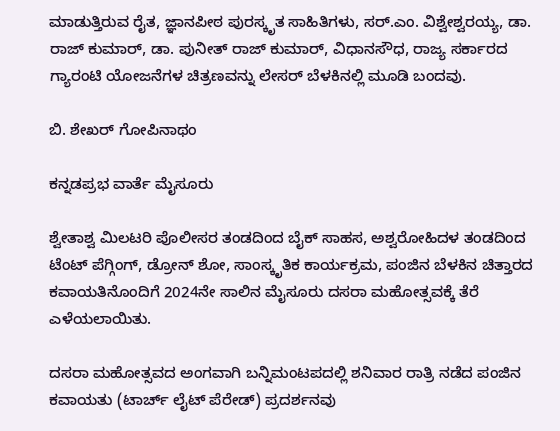ಮಾಡುತ್ತಿರುವ ರೈತ, ಜ್ಞಾನಪೀಠ ಪುರಸ್ಕೃತ ಸಾಹಿತಿಗಳು, ಸರ್.ಎಂ. ವಿಶ್ವೇಶ್ವರಯ್ಯ, ಡಾ. ರಾಜ್ ಕುಮಾರ್, ಡಾ. ಪುನೀತ್ ರಾಜ್ ಕುಮಾರ್, ವಿಧಾನಸೌಧ, ರಾಜ್ಯ ಸರ್ಕಾರದ ಗ್ಯಾರಂಟಿ ಯೋಜನೆಗಳ ಚಿತ್ರಣವನ್ನು ಲೇಸರ್ ಬೆಳಕಿನಲ್ಲಿ ಮೂಡಿ ಬಂದವು.

ಬಿ. ಶೇಖರ್ ಗೋಪಿನಾಥಂ

ಕನ್ನಡಪ್ರಭ ವಾರ್ತೆ ಮೈಸೂರು

ಶ್ವೇತಾಶ್ವ ಮಿಲಟರಿ ಪೊಲೀಸರ ತಂಡದಿಂದ ಬೈಕ್ ಸಾಹಸ, ಅಶ್ವರೋಹಿದಳ ತಂಡದಿಂದ ಟೆಂಟ್ ಪೆಗ್ಗಿಂಗ್, ಡ್ರೋನ್ ಶೋ, ಸಾಂಸ್ಕೃತಿಕ ಕಾರ್ಯಕ್ರಮ, ಪಂಜಿನ ಬೆಳಕಿನ ಚಿತ್ತಾರದ ಕವಾಯತಿನೊಂದಿಗೆ 2024ನೇ ಸಾಲಿನ ಮೈಸೂರು ದಸರಾ ಮಹೋತ್ಸವಕ್ಕೆ ತೆರೆ ಎಳೆಯಲಾಯಿತು.

ದಸರಾ ಮಹೋತ್ಸವದ ಅಂಗವಾಗಿ ಬನ್ನಿಮಂಟಪದಲ್ಲಿ ಶನಿವಾರ ರಾತ್ರಿ ನಡೆದ ಪಂಜಿನ ಕವಾಯತು (ಟಾರ್ಚ್ ಲೈಟ್ ಪೆರೇಡ್) ಪ್ರದರ್ಶನವು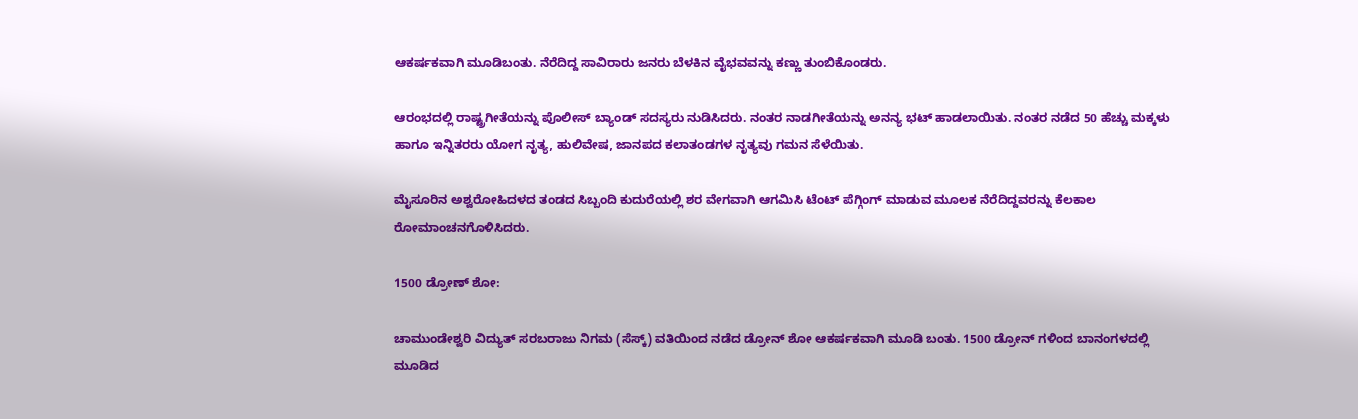ಆಕರ್ಷಕವಾಗಿ ಮೂಡಿಬಂತು. ನೆರೆದಿದ್ದ ಸಾವಿರಾರು ಜನರು ಬೆಳಕಿನ ವೈಭವವನ್ನು ಕಣ್ಣು ತುಂಬಿಕೊಂಡರು.

ಆರಂಭದಲ್ಲಿ ರಾಷ್ಟ್ರಗೀತೆಯನ್ನು ಪೊಲೀಸ್ ಬ್ಯಾಂಡ್ ಸದಸ್ಯರು ನುಡಿಸಿದರು. ನಂತರ ನಾಡಗೀತೆಯನ್ನು ಅನನ್ಯ ಭಟ್ ಹಾಡಲಾಯಿತು. ನಂತರ ನಡೆದ 50 ಹೆಚ್ಚು ಮಕ್ಕಳು ಹಾಗೂ ಇನ್ನಿತರರು ಯೋಗ ನೃತ್ಯ, ಹುಲಿವೇಷ, ಜಾನಪದ ಕಲಾತಂಡಗಳ ನೃತ್ಯವು ಗಮನ ಸೆಳೆಯಿತು.

ಮೈಸೂರಿನ ಅಶ್ವರೋಹಿದಳದ ತಂಡದ ಸಿಬ್ಬಂದಿ ಕುದುರೆಯಲ್ಲಿ ಶರ ವೇಗವಾಗಿ ಆಗಮಿಸಿ ಟೆಂಟ್ ಪೆಗ್ಗಿಂಗ್ ಮಾಡುವ ಮೂಲಕ ನೆರೆದಿದ್ದವರನ್ನು ಕೆಲಕಾಲ ರೋಮಾಂಚನಗೊಳಿಸಿದರು.

1500 ಡ್ರೋಣ್ ಶೋ:

ಚಾಮುಂಡೇಶ್ವರಿ ವಿದ್ಯುತ್ ಸರಬರಾಜು ನಿಗಮ (ಸೆಸ್ಕ್) ವತಿಯಿಂದ ನಡೆದ ಡ್ರೋನ್ ಶೋ ಆಕರ್ಷಕವಾಗಿ ಮೂಡಿ ಬಂತು. 1500 ಡ್ರೋನ್ ಗಳಿಂದ ಬಾನಂಗಳದಲ್ಲಿ ಮೂಡಿದ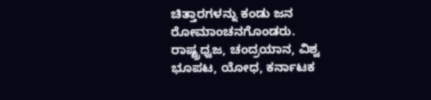ಚಿತ್ತಾರಗಳನ್ನು ಕಂಡು ಜನ ರೋಮಾಂಚನಗೊಂಡರು. ರಾಷ್ಟ್ರಧ್ವಜ, ಚಂದ್ರಯಾನ, ವಿಶ್ವ ಭೂಪಟ, ಯೋಧ, ಕರ್ನಾಟಕ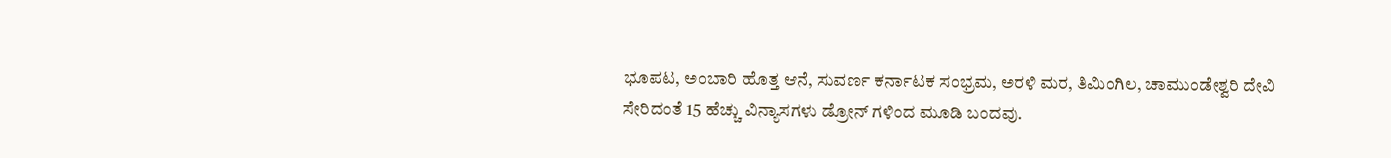ಭೂಪಟ, ಅಂಬಾರಿ ಹೊತ್ತ ಆನೆ, ಸುವರ್ಣ ಕರ್ನಾಟಕ ಸಂಭ್ರಮ, ಅರಳಿ ಮರ, ತಿಮಿಂಗಿಲ, ಚಾಮುಂಡೇಶ್ವರಿ ದೇವಿ ಸೇರಿದಂತೆ 15 ಹೆಚ್ಚು ವಿನ್ಯಾಸಗಳು ಡ್ರೋನ್ ಗಳಿಂದ ಮೂಡಿ ಬಂದವು.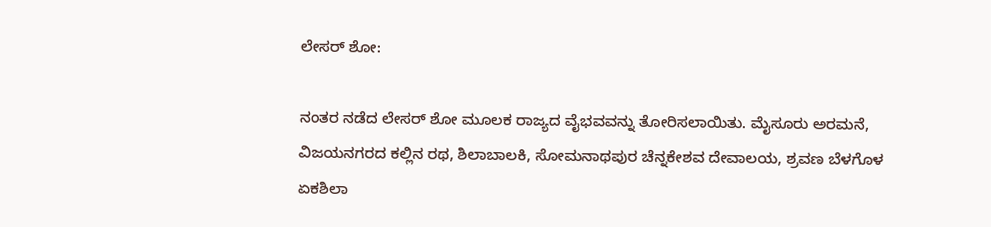ಲೇಸರ್ ಶೋ:

ನಂತರ ನಡೆದ ಲೇಸರ್ ಶೋ ಮೂಲಕ ರಾಜ್ಯದ ವೈಭವವನ್ನು ತೋರಿಸಲಾಯಿತು. ಮೈಸೂರು ಅರಮನೆ, ವಿಜಯನಗರದ ಕಲ್ಲಿನ ರಥ, ಶಿಲಾಬಾಲಕಿ, ಸೋಮನಾಥಪುರ ಚೆನ್ನಕೇಶವ ದೇವಾಲಯ, ಶ್ರವಣ ಬೆಳಗೊಳ ಏಕಶಿಲಾ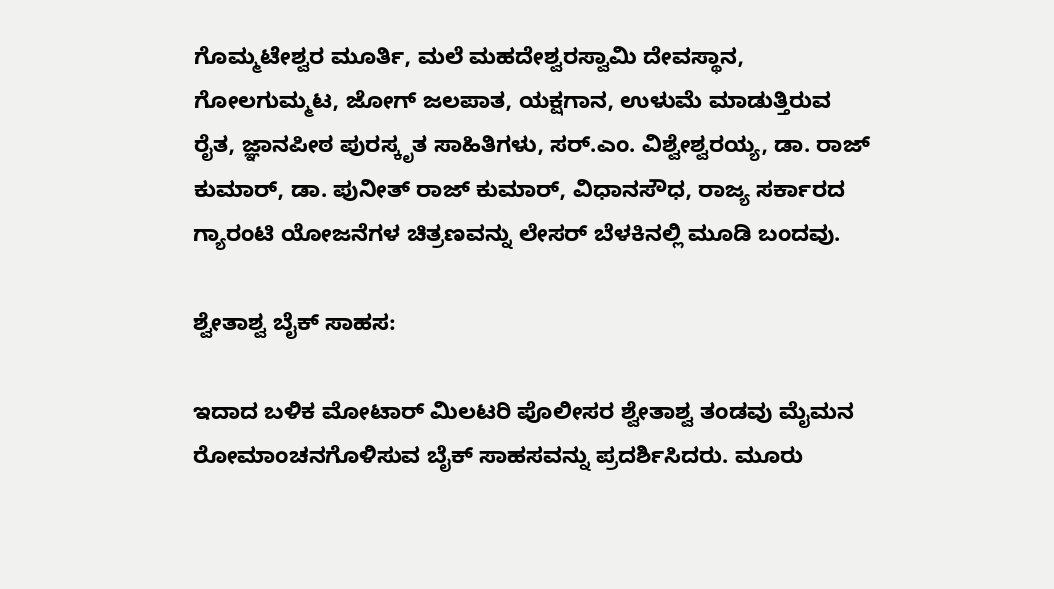ಗೊಮ್ಮಟೇಶ್ವರ ಮೂರ್ತಿ, ಮಲೆ ಮಹದೇಶ್ವರಸ್ವಾಮಿ ದೇವಸ್ಥಾನ, ಗೋಲಗುಮ್ಮಟ, ಜೋಗ್ ಜಲಪಾತ, ಯಕ್ಷಗಾನ, ಉಳುಮೆ ಮಾಡುತ್ತಿರುವ ರೈತ, ಜ್ಞಾನಪೀಠ ಪುರಸ್ಕೃತ ಸಾಹಿತಿಗಳು, ಸರ್.ಎಂ. ವಿಶ್ವೇಶ್ವರಯ್ಯ, ಡಾ. ರಾಜ್ ಕುಮಾರ್, ಡಾ. ಪುನೀತ್ ರಾಜ್ ಕುಮಾರ್, ವಿಧಾನಸೌಧ, ರಾಜ್ಯ ಸರ್ಕಾರದ ಗ್ಯಾರಂಟಿ ಯೋಜನೆಗಳ ಚಿತ್ರಣವನ್ನು ಲೇಸರ್ ಬೆಳಕಿನಲ್ಲಿ ಮೂಡಿ ಬಂದವು.

ಶ್ವೇತಾಶ್ವ ಬೈಕ್ ಸಾಹಸ:

ಇದಾದ ಬಳಿಕ ಮೋಟಾರ್ ಮಿಲಟರಿ ಪೊಲೀಸರ ಶ್ವೇತಾಶ್ವ ತಂಡವು ಮೈಮನ ರೋಮಾಂಚನಗೊಳಿಸುವ ಬೈಕ್ ಸಾಹಸವನ್ನು ಪ್ರದರ್ಶಿಸಿದರು. ಮೂರು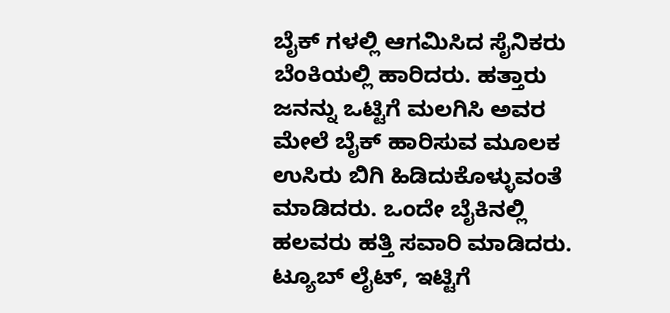ಬೈಕ್ ಗಳಲ್ಲಿ ಆಗಮಿಸಿದ ಸೈನಿಕರು ಬೆಂಕಿಯಲ್ಲಿ ಹಾರಿದರು. ಹತ್ತಾರು ಜನನ್ನು ಒಟ್ಟಿಗೆ ಮಲಗಿಸಿ ಅವರ ಮೇಲೆ ಬೈಕ್ ಹಾರಿಸುವ ಮೂಲಕ ಉಸಿರು ಬಿಗಿ ಹಿಡಿದುಕೊಳ್ಳುವಂತೆ ಮಾಡಿದರು. ಒಂದೇ ಬೈಕಿನಲ್ಲಿ ಹಲವರು ಹತ್ತಿ ಸವಾರಿ ಮಾಡಿದರು. ಟ್ಯೂಬ್ ಲೈಟ್, ಇಟ್ಟಿಗೆ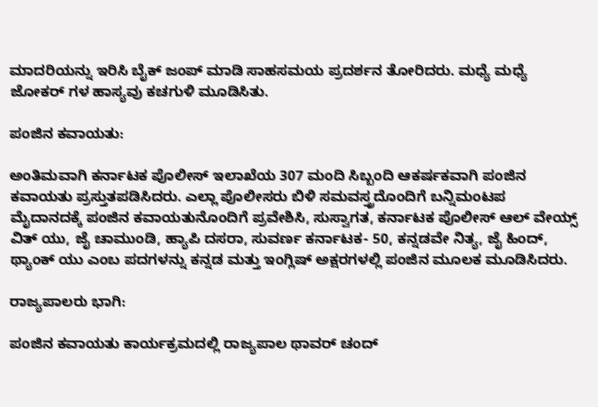ಮಾದರಿಯನ್ನು ಇರಿಸಿ ಬೈಕ್ ಜಂಪ್ ಮಾಡಿ ಸಾಹಸಮಯ ಪ್ರದರ್ಶನ ತೋರಿದರು. ಮಧ್ಯೆ ಮಧ್ಯೆ ಜೋಕರ್ ಗಳ ಹಾಸ್ಯವು ಕಚಗುಳಿ ಮೂಡಿಸಿತು.

ಪಂಜಿನ ಕವಾಯತು:

ಅಂತಿಮವಾಗಿ ಕರ್ನಾಟಕ ಪೊಲೀಸ್ ಇಲಾಖೆಯ 307 ಮಂದಿ ಸಿಬ್ಬಂದಿ ಆಕರ್ಷಕವಾಗಿ ಪಂಜಿನ ಕವಾಯತು ಪ್ರಸ್ತುತಪಡಿಸಿದರು. ಎಲ್ಲಾ ಪೊಲೀಸರು ಬಿಳಿ ಸಮವಸ್ತ್ರದೊಂದಿಗೆ ಬನ್ನಿಮಂಟಪ ಮೈದಾನದಕ್ಕೆ ಪಂಜಿನ ಕವಾಯತುನೊಂದಿಗೆ ಪ್ರವೇಶಿಸಿ, ಸುಸ್ವಾಗತ, ಕರ್ನಾಟಕ ಪೊಲೀಸ್ ಆಲ್ ವೇಯ್ಸ್ ವಿತ್ ಯು, ಜೈ ಚಾಮುಂಡಿ, ಹ್ಯಾಪಿ ದಸರಾ, ಸುವರ್ಣ ಕರ್ನಾಟಕ- 50, ಕನ್ನಡವೇ ನಿತ್ಯ, ಜೈ ಹಿಂದ್, ಥ್ಯಾಂಕ್ ಯು ಎಂಬ ಪದಗಳನ್ನು ಕನ್ನಡ ಮತ್ತು ಇಂಗ್ಲಿಷ್ ಅಕ್ಷರಗಳಲ್ಲಿ ಪಂಜಿನ ಮೂಲಕ ಮೂಡಿಸಿದರು.

ರಾಜ್ಯಪಾಲರು ಭಾಗಿ:

ಪಂಜಿನ ಕವಾಯತು ಕಾರ್ಯಕ್ರಮದಲ್ಲಿ ರಾಜ್ಯಪಾಲ ಥಾವರ್ ಚಂದ್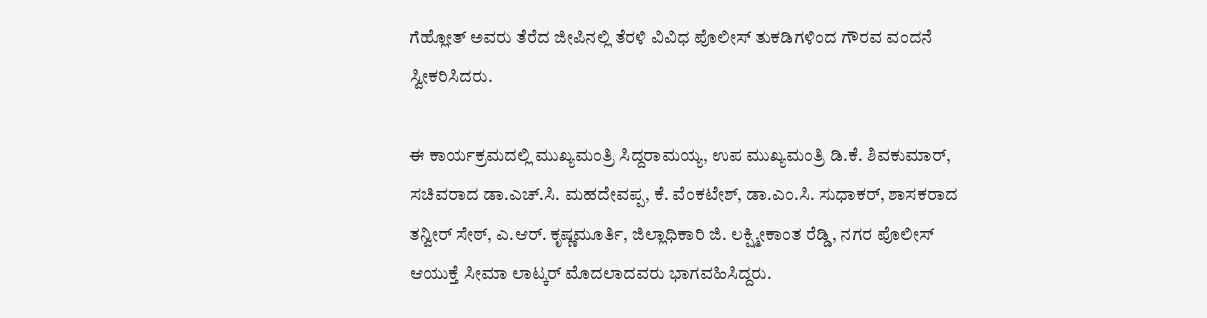ಗೆಹ್ಲೋತ್ ಅವರು ತೆರೆದ ಜೀಪಿನಲ್ಲಿ ತೆರಳಿ ವಿವಿಧ ಪೊಲೀಸ್ ತುಕಡಿಗಳಿಂದ ಗೌರವ ವಂದನೆ ಸ್ವೀಕರಿಸಿದರು.

ಈ ಕಾರ್ಯಕ್ರಮದಲ್ಲಿ ಮುಖ್ಯಮಂತ್ರಿ ಸಿದ್ದರಾಮಯ್ಯ, ಉಪ ಮುಖ್ಯಮಂತ್ರಿ ಡಿ.ಕೆ. ಶಿವಕುಮಾರ್, ಸಚಿವರಾದ ಡಾ.ಎಚ್.ಸಿ. ಮಹದೇವಪ್ಪ, ಕೆ. ವೆಂಕಟೇಶ್, ಡಾ.ಎಂ.ಸಿ. ಸುಧಾಕರ್, ಶಾಸಕರಾದ ತನ್ವೀರ್ ಸೇಠ್, ಎ.ಆರ್. ಕೃಷ್ಣಮೂರ್ತಿ, ಜಿಲ್ಲಾಧಿಕಾರಿ ಜಿ. ಲಕ್ಷ್ಮೀಕಾಂತ ರೆಡ್ಡಿ, ನಗರ ಪೊಲೀಸ್ ಆಯುಕ್ತೆ ಸೀಮಾ ಲಾಟ್ಕರ್ ಮೊದಲಾದವರು ಭಾಗವಹಿಸಿದ್ದರು.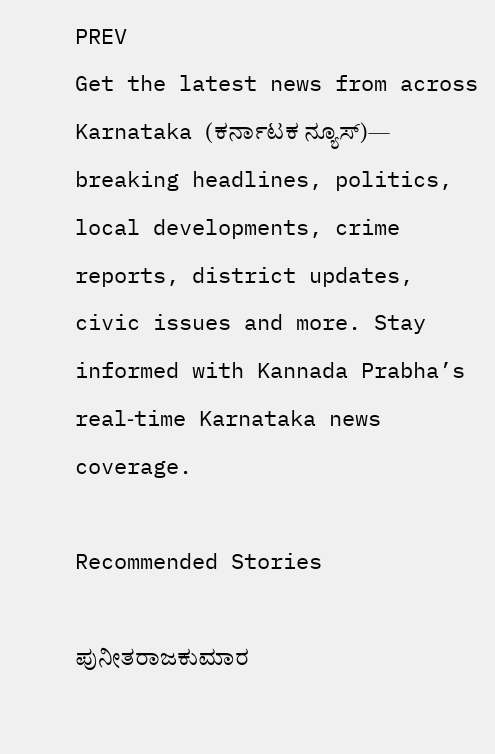PREV
Get the latest news from across Karnataka (ಕರ್ನಾಟಕ ನ್ಯೂಸ್)— breaking headlines, politics, local developments, crime reports, district updates, civic issues and more. Stay informed with Kannada Prabha’s real‑time Karnataka news coverage.

Recommended Stories

ಪುನೀತರಾಜಕುಮಾರ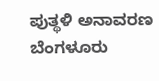ಪುತ್ಥಳಿ ಅನಾವರಣ
ಬೆಂಗಳೂರು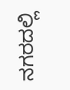ನಗರದಲ್ಲಿ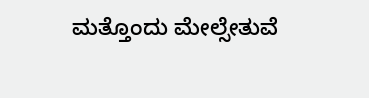ಮತ್ತೊಂದು ಮೇಲ್ಸೇತುವೆ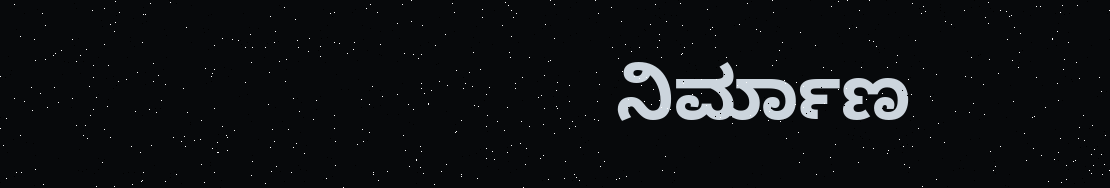ನಿರ್ಮಾಣ